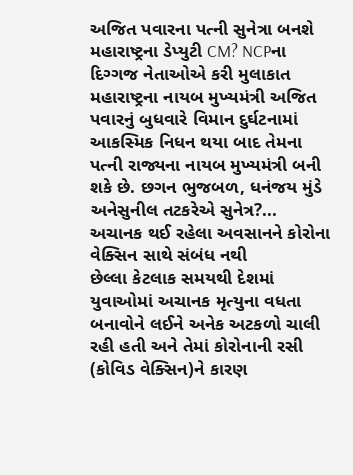અજિત પવારના પત્ની સુનેત્રા બનશે મહારાષ્ટ્રના ડેપ્યુટી CM? NCPના દિગ્ગજ નેતાઓએ કરી મુલાકાત
મહારાષ્ટ્રના નાયબ મુખ્યમંત્રી અજિત પવારનું બુધવારે વિમાન દુર્ઘટનામાં આકસ્મિક નિધન થયા બાદ તેમના પત્ની રાજ્યના નાયબ મુખ્યમંત્રી બની શકે છે. છગન ભુજબળ, ધનંજય મુંડે અનેસુનીલ તટકરેએ સુનેત્ર?...
અચાનક થઈ રહેલા અવસાનને કોરોના વેક્સિન સાથે સંબંધ નથી
છેલ્લા કેટલાક સમયથી દેશમાં યુવાઓમાં અચાનક મૃત્યુના વધતા બનાવોને લઈને અનેક અટકળો ચાલી રહી હતી અને તેમાં કોરોનાની રસી (કોવિડ વેક્સિન)ને કારણ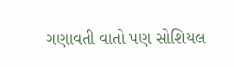ગણાવતી વાતો પણ સોશિયલ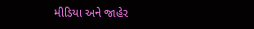મીડિયા અને જાહેર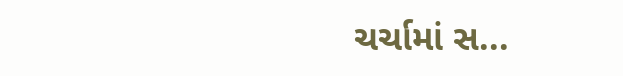ચર્ચામાં સ...